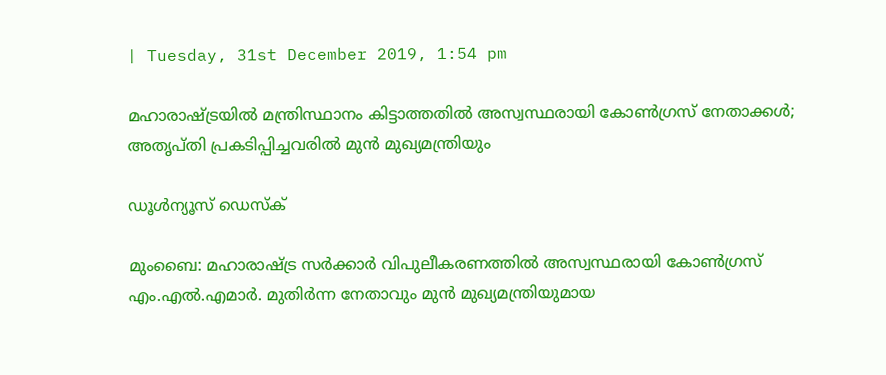| Tuesday, 31st December 2019, 1:54 pm

മഹാരാഷ്ട്രയില്‍ മന്ത്രിസ്ഥാനം കിട്ടാത്തതില്‍ അസ്വസ്ഥരായി കോണ്‍ഗ്രസ് നേതാക്കള്‍; അതൃപ്തി പ്രകടിപ്പിച്ചവരില്‍ മുന്‍ മുഖ്യമന്ത്രിയും

ഡൂള്‍ന്യൂസ് ഡെസ്‌ക്

മുംബൈ: മഹാരാഷ്ട്ര സര്‍ക്കാര്‍ വിപുലീകരണത്തില്‍ അസ്വസ്ഥരായി കോണ്‍ഗ്രസ് എം.എല്‍.എമാര്‍. മുതിര്‍ന്ന നേതാവും മുന്‍ മുഖ്യമന്ത്രിയുമായ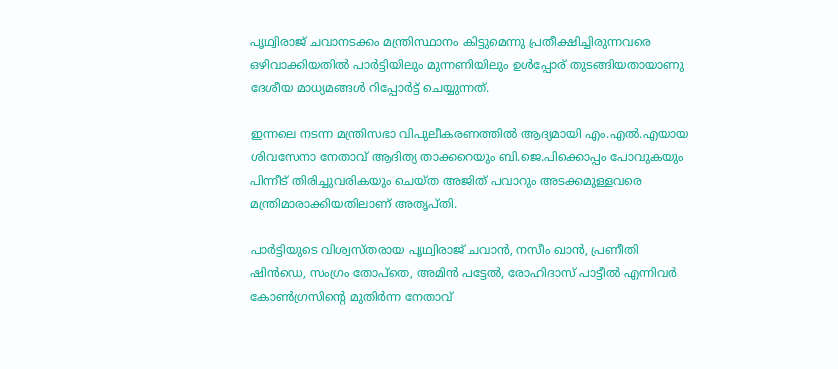പൃഥ്വിരാജ് ചവാനടക്കം മന്ത്രിസ്ഥാനം കിട്ടുമെന്നു പ്രതീക്ഷിച്ചിരുന്നവരെ ഒഴിവാക്കിയതില്‍ പാര്‍ട്ടിയിലും മുന്നണിയിലും ഉള്‍പ്പോര് തുടങ്ങിയതായാണു ദേശീയ മാധ്യമങ്ങള്‍ റിപ്പോര്‍ട്ട് ചെയ്യുന്നത്.

ഇന്നലെ നടന്ന മന്ത്രിസഭാ വിപുലീകരണത്തില്‍ ആദ്യമായി എം.എല്‍.എയായ ശിവസേനാ നേതാവ് ആദിത്യ താക്കറെയും ബി.ജെ.പിക്കൊപ്പം പോവുകയും പിന്നീട് തിരിച്ചുവരികയും ചെയ്ത അജിത് പവാറും അടക്കമുള്ളവരെ മന്ത്രിമാരാക്കിയതിലാണ് അതൃപ്തി.

പാര്‍ട്ടിയുടെ വിശ്വസ്തരായ പൃഥ്വിരാജ് ചവാന്‍, നസീം ഖാന്‍, പ്രണീതി ഷിന്‍ഡെ, സംഗ്രം തോപ്‌തെ, അമിന്‍ പട്ടേല്‍, രോഹിദാസ് പാട്ടീല്‍ എന്നിവര്‍ കോണ്‍ഗ്രസിന്റെ മുതിര്‍ന്ന നേതാവ്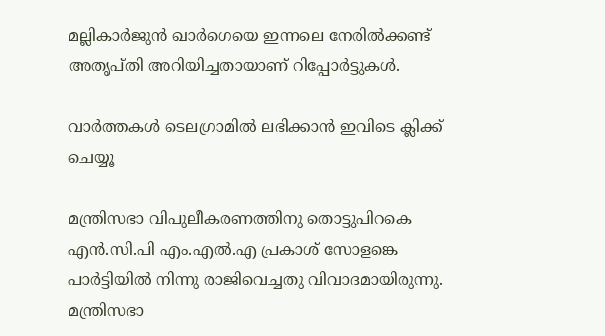മല്ലികാര്‍ജുന്‍ ഖാര്‍ഗെയെ ഇന്നലെ നേരില്‍ക്കണ്ട് അതൃപ്തി അറിയിച്ചതായാണ് റിപ്പോര്‍ട്ടുകള്‍.

വാര്‍ത്തകള്‍ ടെലഗ്രാമില്‍ ലഭിക്കാന്‍ ഇവിടെ ക്ലിക്ക് ചെയ്യൂ

മന്ത്രിസഭാ വിപുലീകരണത്തിനു തൊട്ടുപിറകെ എന്‍.സി.പി എം.എല്‍.എ പ്രകാശ് സോളങ്കെ പാര്‍ട്ടിയില്‍ നിന്നു രാജിവെച്ചതു വിവാദമായിരുന്നു. മന്ത്രിസഭാ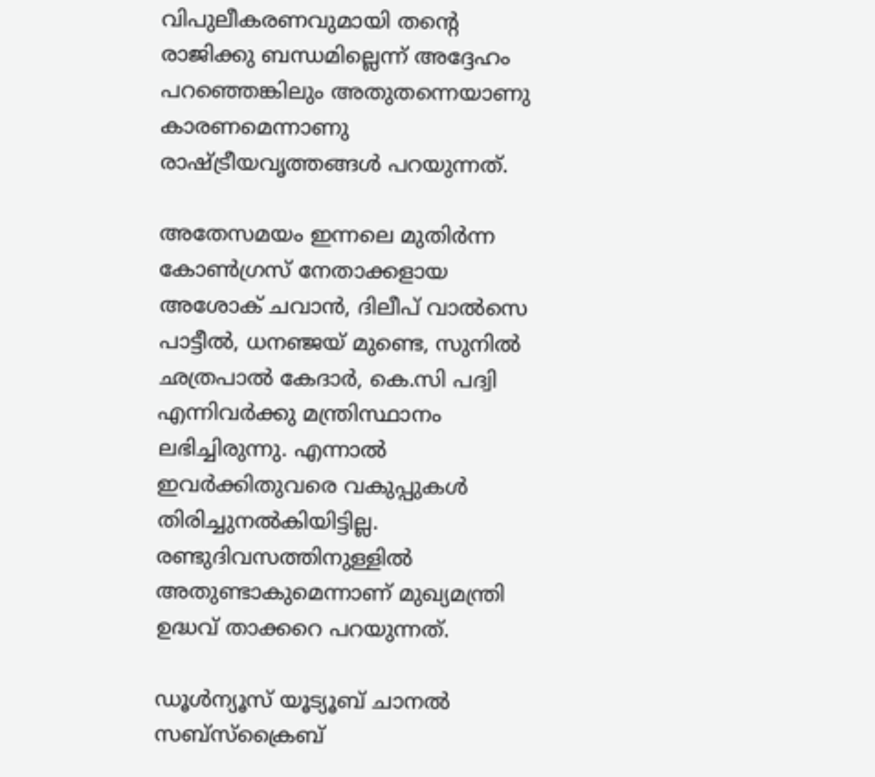വിപുലീകരണവുമായി തന്റെ രാജിക്കു ബന്ധമില്ലെന്ന് അദ്ദേഹം പറഞ്ഞെങ്കിലും അതുതന്നെയാണു കാരണമെന്നാണു രാഷ്ട്രീയവൃത്തങ്ങള്‍ പറയുന്നത്.

അതേസമയം ഇന്നലെ മുതിര്‍ന്ന കോണ്‍ഗ്രസ് നേതാക്കളായ അശോക് ചവാന്‍, ദിലീപ് വാല്‍സെ പാട്ടീല്‍, ധനഞ്ജയ് മുണ്ടെ, സുനില്‍ ഛത്രപാല്‍ കേദാര്‍, കെ.സി പദ്വി എന്നിവര്‍ക്കു മന്ത്രിസ്ഥാനം ലഭിച്ചിരുന്നു. എന്നാല്‍ ഇവര്‍ക്കിതുവരെ വകുപ്പുകള്‍ തിരിച്ചുനല്‍കിയിട്ടില്ല. രണ്ടുദിവസത്തിനുള്ളില്‍ അതുണ്ടാകുമെന്നാണ് മുഖ്യമന്ത്രി ഉദ്ധവ് താക്കറെ പറയുന്നത്.

ഡൂൾന്യൂസ് യൂട്യൂബ് ചാനൽ സബ്സ്ക്രൈബ്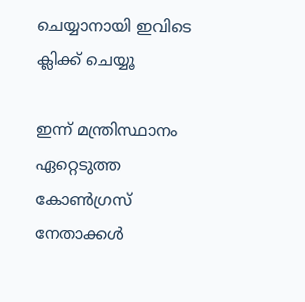ചെയ്യാനായി ഇവിടെ ക്ലിക്ക് ചെയ്യൂ

ഇന്ന് മന്ത്രിസ്ഥാനം ഏറ്റെടുത്ത കോണ്‍ഗ്രസ് നേതാക്കള്‍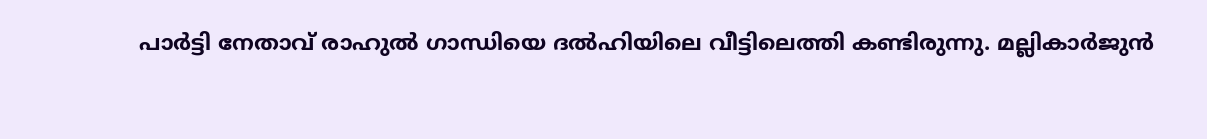പാര്‍ട്ടി നേതാവ് രാഹുല്‍ ഗാന്ധിയെ ദല്‍ഹിയിലെ വീട്ടിലെത്തി കണ്ടിരുന്നു. മല്ലികാര്‍ജുന്‍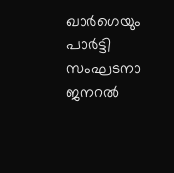ഖാര്‍ഗെയും പാര്‍ട്ടി സംഘടനാ ജനറല്‍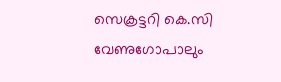സെക്രട്ടറി കെ.സി വേണുഗോപാലും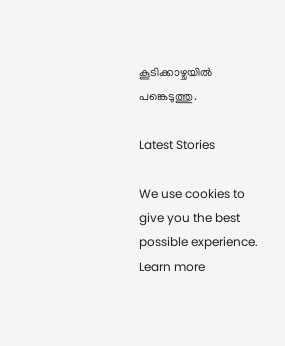കൂടിക്കാഴ്ചയില്‍ പങ്കെടുത്തു.

Latest Stories

We use cookies to give you the best possible experience. Learn more